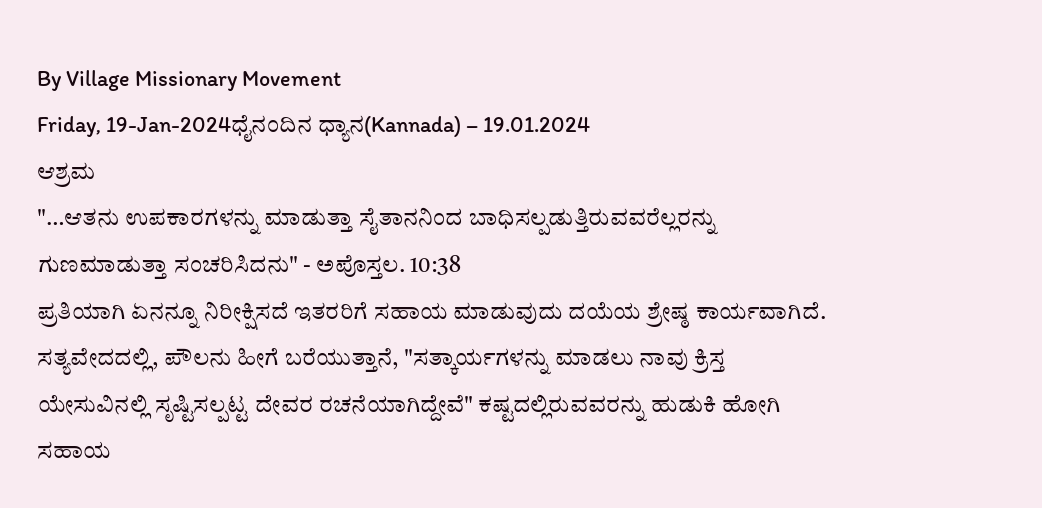By Village Missionary Movement
Friday, 19-Jan-2024ಧೈನಂದಿನ ಧ್ಯಾನ(Kannada) – 19.01.2024
ಆಶ್ರಮ
"…ಆತನು ಉಪಕಾರಗಳನ್ನು ಮಾಡುತ್ತಾ ಸೈತಾನನಿಂದ ಬಾಧಿಸಲ್ಪಡುತ್ತಿರುವವರೆಲ್ಲರನ್ನು ಗುಣಮಾಡುತ್ತಾ ಸಂಚರಿಸಿದನು" - ಅಪೊಸ್ತಲ. 10:38
ಪ್ರತಿಯಾಗಿ ಏನನ್ನೂ ನಿರೀಕ್ಷಿಸದೆ ಇತರರಿಗೆ ಸಹಾಯ ಮಾಡುವುದು ದಯೆಯ ಶ್ರೇಷ್ಠ ಕಾರ್ಯವಾಗಿದೆ. ಸತ್ಯವೇದದಲ್ಲಿ, ಪೌಲನು ಹೀಗೆ ಬರೆಯುತ್ತಾನೆ, "ಸತ್ಕಾರ್ಯಗಳನ್ನು ಮಾಡಲು ನಾವು ಕ್ರಿಸ್ತ ಯೇಸುವಿನಲ್ಲಿ ಸೃಷ್ಟಿಸಲ್ಪಟ್ಟ ದೇವರ ರಚನೆಯಾಗಿದ್ದೇವೆ" ಕಷ್ಟದಲ್ಲಿರುವವರನ್ನು ಹುಡುಕಿ ಹೋಗಿ ಸಹಾಯ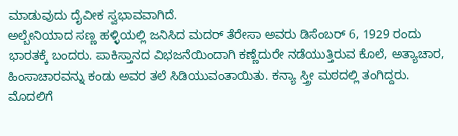ಮಾಡುವುದು ದೈವೀಕ ಸ್ವಭಾವವಾಗಿದೆ.
ಅಲ್ಬೇನಿಯಾದ ಸಣ್ಣ ಹಳ್ಳಿಯಲ್ಲಿ ಜನಿಸಿದ ಮದರ್ ತೆರೇಸಾ ಅವರು ಡಿಸೆಂಬರ್ 6, 1929 ರಂದು ಭಾರತಕ್ಕೆ ಬಂದರು. ಪಾಕಿಸ್ತಾನದ ವಿಭಜನೆಯಿಂದಾಗಿ ಕಣ್ಣೆದುರೇ ನಡೆಯುತ್ತಿರುವ ಕೊಲೆ, ಅತ್ಯಾಚಾರ, ಹಿಂಸಾಚಾರವನ್ನು ಕಂಡು ಅವರ ತಲೆ ಸಿಡಿಯುವಂತಾಯಿತು. ಕನ್ಯಾ ಸ್ತ್ರೀ ಮಠದಲ್ಲಿ ತಂಗಿದ್ದರು. ಮೊದಲಿಗೆ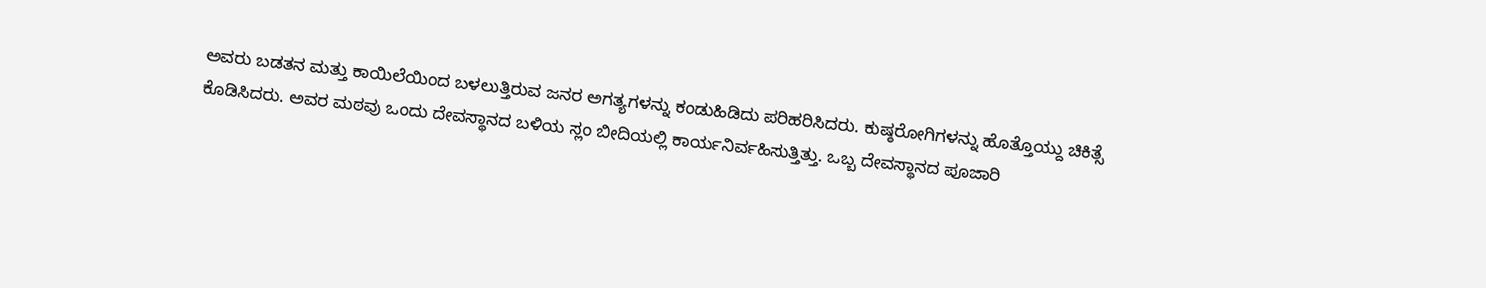ಅವರು ಬಡತನ ಮತ್ತು ಕಾಯಿಲೆಯಿಂದ ಬಳಲುತ್ತಿರುವ ಜನರ ಅಗತ್ಯಗಳನ್ನು ಕಂಡುಹಿಡಿದು ಪರಿಹರಿಸಿದರು. ಕುಷ್ಠರೋಗಿಗಳನ್ನು ಹೊತ್ತೊಯ್ದು ಚಿಕಿತ್ಸೆ ಕೊಡಿಸಿದರು. ಅವರ ಮಠವು ಒಂದು ದೇವಸ್ಥಾನದ ಬಳಿಯ ಸ್ಲಂ ಬೀದಿಯಲ್ಲಿ ಕಾರ್ಯನಿರ್ವಹಿಸುತ್ತಿತ್ತು. ಒಬ್ಬ ದೇವಸ್ಥಾನದ ಪೂಜಾರಿ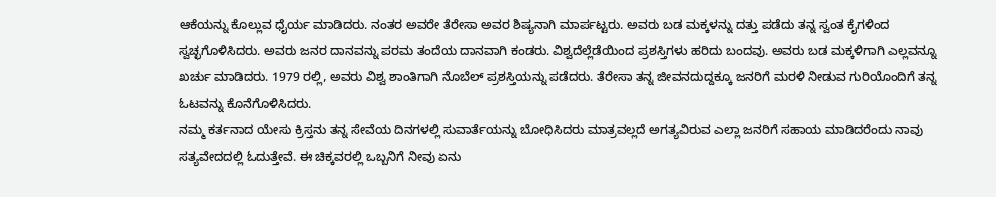ಆಕೆಯನ್ನು ಕೊಲ್ಲುವ ಧೈರ್ಯ ಮಾಡಿದರು. ನಂತರ ಅವರೇ ತೆರೇಸಾ ಅವರ ಶಿಷ್ಯನಾಗಿ ಮಾರ್ಪಟ್ಟರು. ಅವರು ಬಡ ಮಕ್ಕಳನ್ನು ದತ್ತು ಪಡೆದು ತನ್ನ ಸ್ವಂತ ಕೈಗಳಿಂದ ಸ್ವಚ್ಛಗೊಳಿಸಿದರು. ಅವರು ಜನರ ದಾನವನ್ನು ಪರಮ ತಂದೆಯ ದಾನವಾಗಿ ಕಂಡರು. ವಿಶ್ವದೆಲ್ಲೆಡೆಯಿಂದ ಪ್ರಶಸ್ತಿಗಳು ಹರಿದು ಬಂದವು. ಅವರು ಬಡ ಮಕ್ಕಳಿಗಾಗಿ ಎಲ್ಲವನ್ನೂ ಖರ್ಚು ಮಾಡಿದರು. 1979 ರಲ್ಲಿ, ಅವರು ವಿಶ್ವ ಶಾಂತಿಗಾಗಿ ನೊಬೆಲ್ ಪ್ರಶಸ್ತಿಯನ್ನು ಪಡೆದರು. ತೆರೇಸಾ ತನ್ನ ಜೀವನದುದ್ದಕ್ಕೂ ಜನರಿಗೆ ಮರಳಿ ನೀಡುವ ಗುರಿಯೊಂದಿಗೆ ತನ್ನ ಓಟವನ್ನು ಕೊನೆಗೊಳಿಸಿದರು.
ನಮ್ಮ ಕರ್ತನಾದ ಯೇಸು ಕ್ರಿಸ್ತನು ತನ್ನ ಸೇವೆಯ ದಿನಗಳಲ್ಲಿ ಸುವಾರ್ತೆಯನ್ನು ಬೋಧಿಸಿದರು ಮಾತ್ರವಲ್ಲದೆ ಅಗತ್ಯವಿರುವ ಎಲ್ಲಾ ಜನರಿಗೆ ಸಹಾಯ ಮಾಡಿದರೆಂದು ನಾವು ಸತ್ಯವೇದದಲ್ಲಿ ಓದುತ್ತೇವೆ. ಈ ಚಿಕ್ಕವರಲ್ಲಿ ಒಬ್ಬನಿಗೆ ನೀವು ಏನು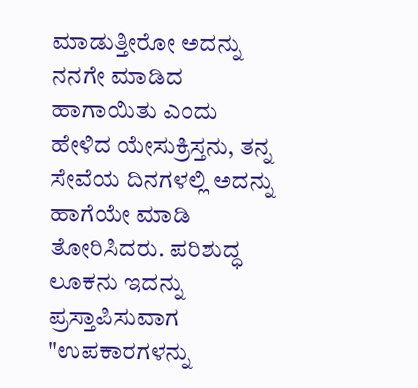ಮಾಡುತ್ತೀರೋ ಅದನ್ನು ನನಗೇ ಮಾಡಿದ ಹಾಗಾಯಿತು ಎಂದು ಹೇಳಿದ ಯೇಸುಕ್ರಿಸ್ತನು, ತನ್ನ ಸೇವೆಯ ದಿನಗಳಲ್ಲಿ ಅದನ್ನು ಹಾಗೆಯೇ ಮಾಡಿ ತೋರಿಸಿದರು. ಪರಿಶುದ್ಧ ಲೂಕನು ಇದನ್ನು ಪ್ರಸ್ತಾಪಿಸುವಾಗ "ಉಪಕಾರಗಳನ್ನು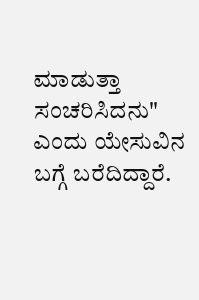ಮಾಡುತ್ತಾ ಸಂಚರಿಸಿದನು" ಎಂದು ಯೇಸುವಿನ ಬಗ್ಗೆ ಬರೆದಿದ್ದಾರೆ.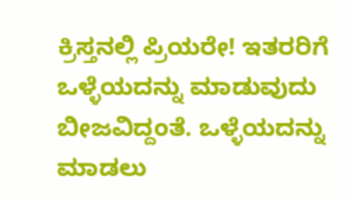ಕ್ರಿಸ್ತನಲ್ಲಿ ಪ್ರಿಯರೇ! ಇತರರಿಗೆ ಒಳ್ಳೆಯದನ್ನು ಮಾಡುವುದು ಬೀಜವಿದ್ದಂತೆ. ಒಳ್ಳೆಯದನ್ನು ಮಾಡಲು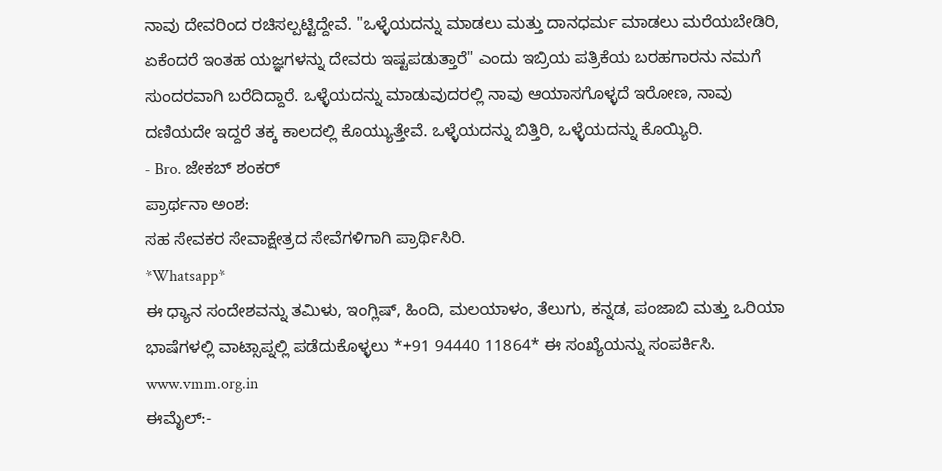ನಾವು ದೇವರಿಂದ ರಚಿಸಲ್ಪಟ್ಟಿದ್ದೇವೆ. "ಒಳ್ಳೆಯದನ್ನು ಮಾಡಲು ಮತ್ತು ದಾನಧರ್ಮ ಮಾಡಲು ಮರೆಯಬೇಡಿರಿ, ಏಕೆಂದರೆ ಇಂತಹ ಯಜ್ಞಗಳನ್ನು ದೇವರು ಇಷ್ಟಪಡುತ್ತಾರೆ" ಎಂದು ಇಬ್ರಿಯ ಪತ್ರಿಕೆಯ ಬರಹಗಾರನು ನಮಗೆ ಸುಂದರವಾಗಿ ಬರೆದಿದ್ದಾರೆ. ಒಳ್ಳೆಯದನ್ನು ಮಾಡುವುದರಲ್ಲಿ ನಾವು ಆಯಾಸಗೊಳ್ಳದೆ ಇರೋಣ, ನಾವು ದಣಿಯದೇ ಇದ್ದರೆ ತಕ್ಕ ಕಾಲದಲ್ಲಿ ಕೊಯ್ಯುತ್ತೇವೆ. ಒಳ್ಳೆಯದನ್ನು ಬಿತ್ತಿರಿ, ಒಳ್ಳೆಯದನ್ನು ಕೊಯ್ಯಿರಿ.
- Bro. ಜೇಕಬ್ ಶಂಕರ್
ಪ್ರಾರ್ಥನಾ ಅಂಶ:
ಸಹ ಸೇವಕರ ಸೇವಾಕ್ಷೇತ್ರದ ಸೇವೆಗಳಿಗಾಗಿ ಪ್ರಾರ್ಥಿಸಿರಿ.
*Whatsapp*
ಈ ಧ್ಯಾನ ಸಂದೇಶವನ್ನು ತಮಿಳು, ಇಂಗ್ಲಿಷ್, ಹಿಂದಿ, ಮಲಯಾಳಂ, ತೆಲುಗು, ಕನ್ನಡ, ಪಂಜಾಬಿ ಮತ್ತು ಒರಿಯಾ ಭಾಷೆಗಳಲ್ಲಿ ವಾಟ್ಸಾಪ್ನಲ್ಲಿ ಪಡೆದುಕೊಳ್ಳಲು *+91 94440 11864* ಈ ಸಂಖ್ಯೆಯನ್ನು ಸಂಪರ್ಕಿಸಿ.
www.vmm.org.in
ಈಮೈಲ್:-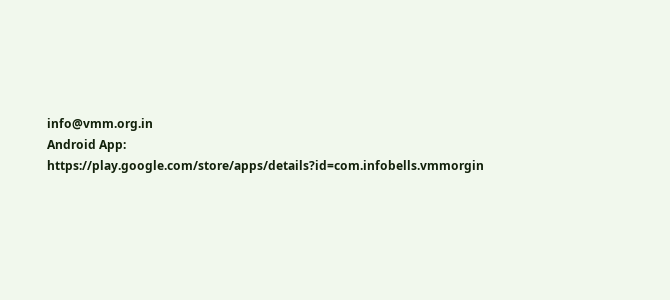info@vmm.org.in
Android App: https://play.google.com/store/apps/details?id=com.infobells.vmmorgin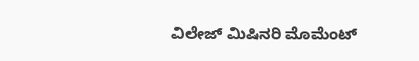ವಿಲೇಜ್ ಮಿಷಿನರಿ ಮೊಮೆಂಟ್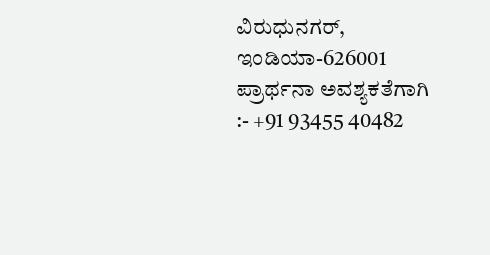ವಿರುಧುನಗರ್, ಇಂಡಿಯಾ-626001
ಪ್ರಾರ್ಥನಾ ಅವಶ್ಯಕತೆಗಾಗಿ :- +91 93455 40482